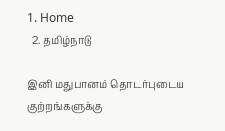1. Home
  2. தமிழ்நாடு

இனி மதுபானம் தொடர்புடைய குற்றங்களுக்கு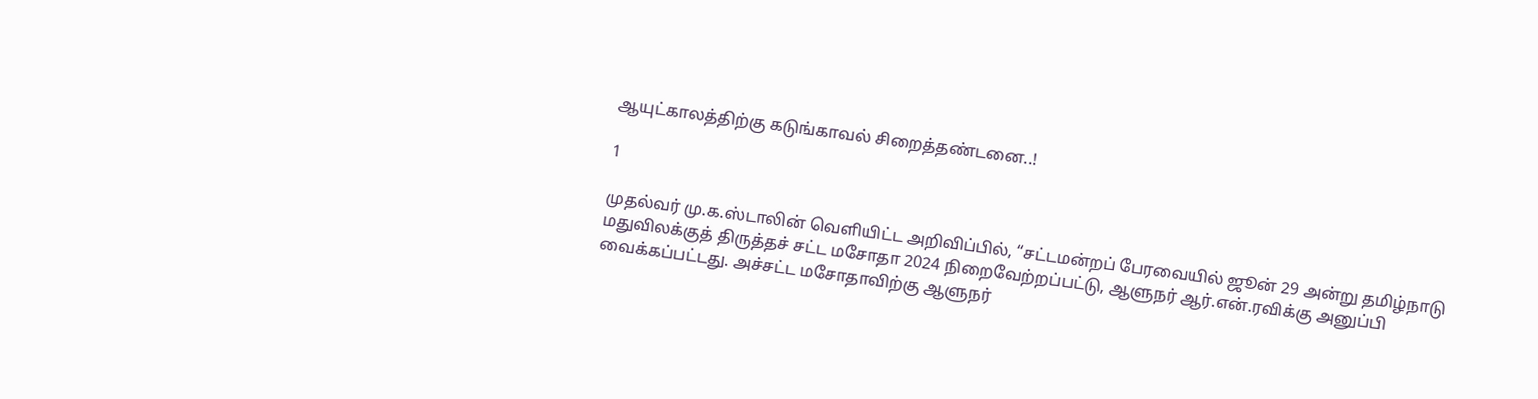ஆயுட்காலத்திற்கு கடுங்காவல் சிறைத்தண்டனை..!

1

முதல்வர் மு.க.ஸ்டாலின் வெளியிட்ட அறிவிப்பில், “சட்டமன்றப் பேரவையில் ஜூன் 29 அன்று தமிழ்நாடு மதுவிலக்குத் திருத்தச் சட்ட மசோதா 2024 நிறைவேற்றப்பட்டு, ஆளுநர் ஆர்.என்.ரவிக்கு அனுப்பி வைக்கப்பட்டது. அச்சட்ட மசோதாவிற்கு ஆளுநர்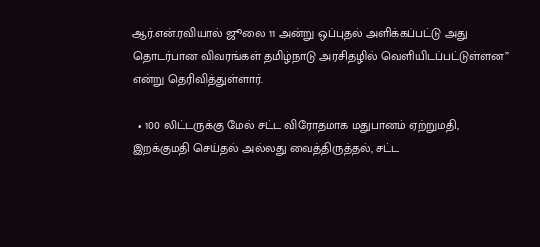ஆர்.என்.ரவியால் ஜூலை 11 அன்று ஒப்புதல் அளிக்கப்பட்டு அது தொடர்பான விவரங்கள் தமிழ்நாடு அரசிதழில் வெளியிடப்பட்டுள்ளன” என்று தெரிவித்துள்ளார்.

  • 100 லிட்டருக்கு மேல் சட்ட விரோதமாக மதுபானம் ஏற்றுமதி, இறக்குமதி செய்தல் அல்லது வைத்திருத்தல், சட்ட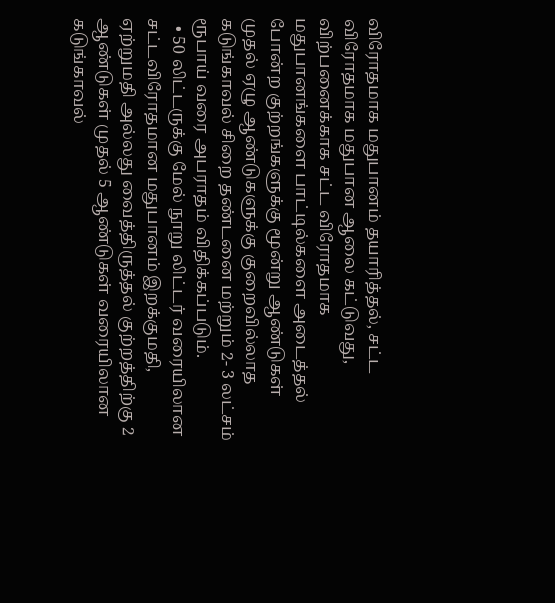விரோதமாக மதுபானம் தயாரித்தல், சட்ட விரோதமாக மதுபான ஆலை கட்டுவது, விற்பனைக்காக சட்ட விரோதமாக மதுபானங்களை பாட்டில்களை அடைத்தல் போன்ற குற்றங்களுக்கு மூன்று ஆண்டுகள் முதல் ஏழு ஆண்டுகளுக்கு குறைவில்லாத கடுங்காவல் சிறை தண்டனை மற்றும் 2- 3 லட்சம் ரூபாய் வரை அபராதம் விதிக்கப்படும்.
  • 50 லிட்டருக்கு மேல் நூறு லிட்டர் வரையிலான சட்டவிரோதமான மதுபானம் இறக்குமதி, ஏற்றுமதி அல்லது வைத்திருத்தல் குற்றத்திற்கு 2 ஆண்டுகள் முதல் 5 ஆண்டுகள் வரையிலான கடுங்காவல்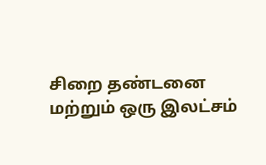சிறை தண்டனை மற்றும் ஒரு இலட்சம்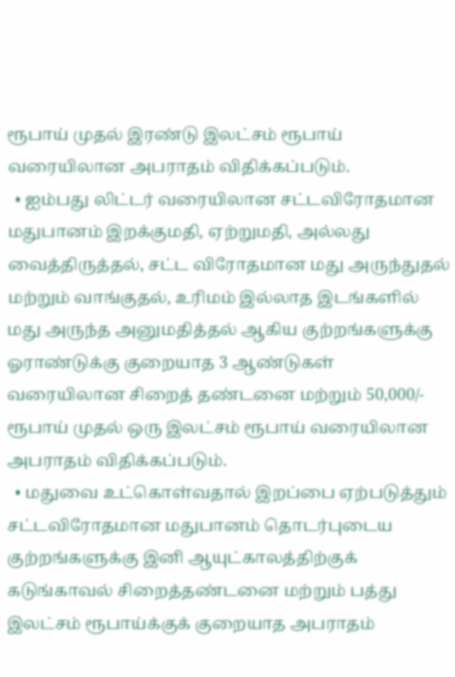ரூபாய் முதல் இரண்டு இலட்சம் ரூபாய் வரையிலான அபராதம் விதிக்கப்படும்.
  • ஐம்பது லிட்டர் வரையிலான சட்டவிரோதமான மதுபானம் இறக்குமதி, ஏற்றுமதி, அல்லது வைத்திருத்தல், சட்ட விரோதமான மது அருந்துதல் மற்றும் வாங்குதல், உரிமம் இல்லாத இடங்களில் மது அருந்த அனுமதித்தல் ஆகிய குற்றங்களுக்கு ஓராண்டுக்கு குறையாத 3 ஆண்டுகள் வரையிலான சிறைத் தண்டனை மற்றும் 50,000/- ரூபாய் முதல் ஒரு இலட்சம் ரூபாய் வரையிலான அபராதம் விதிக்கப்படும்.
  • மதுவை உட்கொள்வதால் இறப்பை ஏற்படுத்தும் சட்டவிரோதமான மதுபானம் தொடர்புடைய குற்றங்களுக்கு இனி ஆயுட்காலத்திற்குக் கடுங்காவல் சிறைத்தண்டனை மற்றும் பத்து இலட்சம் ரூபாய்க்குக் குறையாத அபராதம்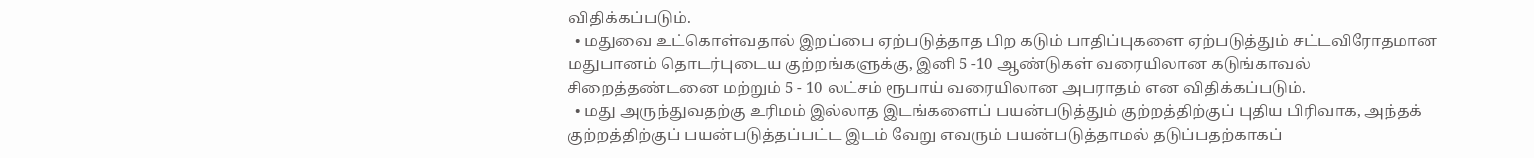விதிக்கப்படும்.
  • மதுவை உட்கொள்வதால் இறப்பை ஏற்படுத்தாத பிற கடும் பாதிப்புகளை ஏற்படுத்தும் சட்டவிரோதமான மதுபானம் தொடர்புடைய குற்றங்களுக்கு, இனி 5 -10 ஆண்டுகள் வரையிலான கடுங்காவல் சிறைத்தண்டனை மற்றும் 5 - 10 லட்சம் ரூபாய் வரையிலான அபராதம் என விதிக்கப்படும்.
  • மது அருந்துவதற்கு உரிமம் இல்லாத இடங்களைப் பயன்படுத்தும் குற்றத்திற்குப் புதிய பிரிவாக, அந்தக் குற்றத்திற்குப் பயன்படுத்தப்பட்ட இடம் வேறு எவரும் பயன்படுத்தாமல் தடுப்பதற்காகப்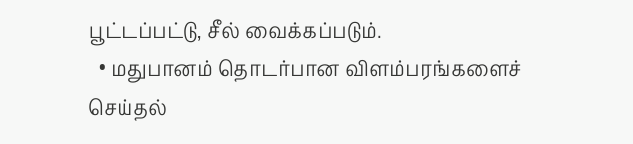பூட்டப்பட்டு, சீல் வைக்கப்படும்.
  • மதுபானம் தொடர்பான விளம்பரங்களைச் செய்தல்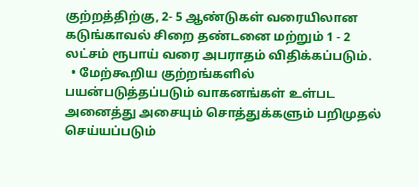குற்றத்திற்கு, 2- 5 ஆண்டுகள் வரையிலான கடுங்காவல் சிறை தண்டனை மற்றும் 1 - 2 லட்சம் ரூபாய் வரை அபராதம் விதிக்கப்படும்.
  • மேற்கூறிய குற்றங்களில் பயன்படுத்தப்படும் வாகனங்கள் உள்பட அனைத்து அசையும் சொத்துக்களும் பறிமுதல் செய்யப்படும்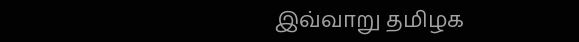இவ்வாறு தமிழக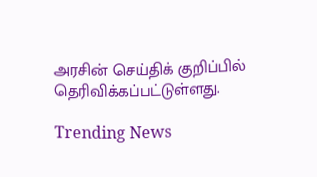அரசின் செய்திக் குறிப்பில் தெரிவிக்கப்பட்டுள்ளது.

Trending News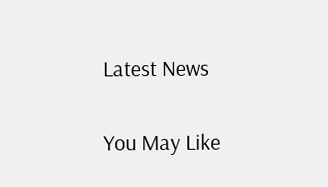Latest News

You May Like